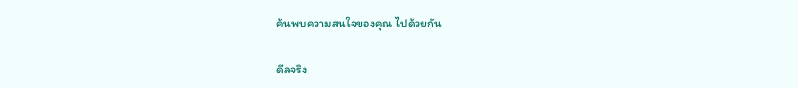ค้นพบความสนใจของคุณ ไปด้วยกัน

ดีลจริง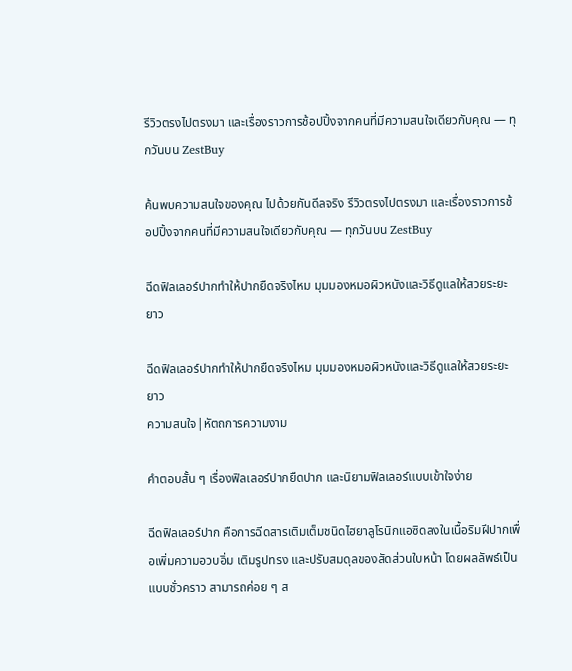รีวิวตรงไปตรงมา และเรื่องราวการช้อปปิ้งจากคนที่มีความสนใจเดียวกับคุณ — ทุกวันบน ZestBuy

ค้นพบความสนใจของคุณ ไปด้วยกันดีลจริง รีวิวตรงไปตรงมา และเรื่องราวการช้อปปิ้งจากคนที่มีความสนใจเดียวกับคุณ — ทุกวันบน ZestBuy

ฉีดฟิลเลอร์ปากทำให้ปากยืดจริงไหม มุมมองหมอผิวหนังและวิธีดูแลให้สวยระยะยาว

ฉีดฟิลเลอร์ปากทำให้ปากยืดจริงไหม มุมมองหมอผิวหนังและวิธีดูแลให้สวยระยะยาว
ความสนใจ|หัตถการความงาม

คำตอบสั้น ๆ เรื่องฟิลเลอร์ปากยืดปาก และนิยามฟิลเลอร์แบบเข้าใจง่าย

ฉีดฟิลเลอร์ปาก คือการฉีดสารเติมเต็มชนิดไฮยาลูโรนิกแอซิดลงในเนื้อริมฝีปากเพื่อเพิ่มความอวบอิ่ม เติมรูปทรง และปรับสมดุลของสัดส่วนใบหน้า โดยผลลัพธ์เป็นแบบชั่วคราว สามารถค่อย ๆ ส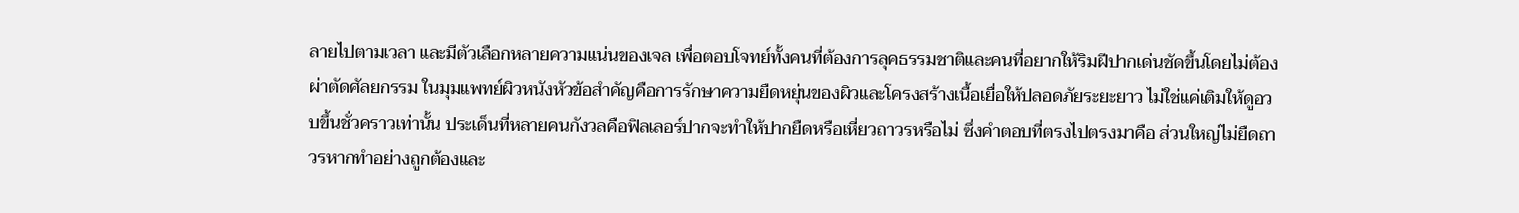ลายไปตามเวลา และมีตัวเลือกหลายความแน่นของเจล เพื่อตอบโจทย์ทั้งคนที่ต้องการลุคธรรมชาติและคนที่อยากให้ริมฝีปากเด่นชัดขึ้นโดยไม่ต้องผ่าตัดศัลยกรรม ในมุมแพทย์ผิวหนังหัวข้อสำคัญคือการรักษาความยืดหยุ่นของผิวและโครงสร้างเนื้อเยื่อให้ปลอดภัยระยะยาว ไม่ใช่แค่เติมให้ดูอวบขึ้นชั่วคราวเท่านั้น ประเด็นที่หลายคนกังวลคือฟิลเลอร์ปากจะทำให้ปากยืดหรือเหี่ยวถาวรหรือไม่ ซึ่งคำตอบที่ตรงไปตรงมาคือ ส่วนใหญ่ไม่ยืดถาวรหากทำอย่างถูกต้องและ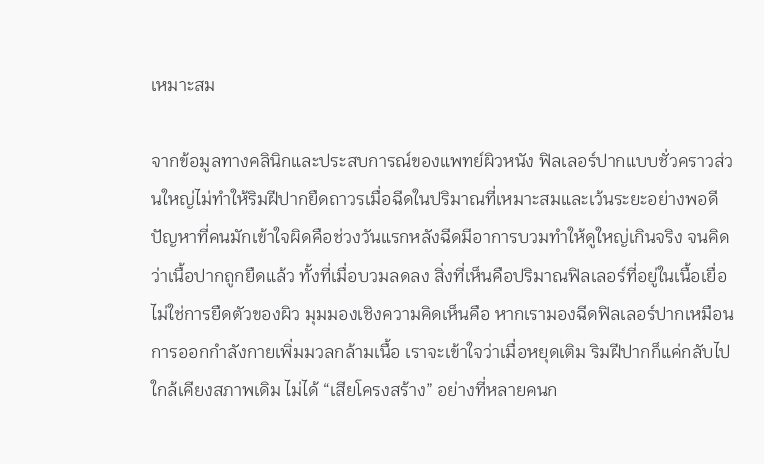เหมาะสม

จากข้อมูลทางคลินิกและประสบการณ์ของแพทย์ผิวหนัง ฟิลเลอร์ปากแบบชั่วคราวส่วนใหญ่ไม่ทำให้ริมฝีปากยืดถาวรเมื่อฉีดในปริมาณที่เหมาะสมและเว้นระยะอย่างพอดี ปัญหาที่คนมักเข้าใจผิดคือช่วงวันแรกหลังฉีดมีอาการบวมทำให้ดูใหญ่เกินจริง จนคิดว่าเนื้อปากถูกยืดแล้ว ทั้งที่เมื่อบวมลดลง สิ่งที่เห็นคือปริมาณฟิลเลอร์ที่อยู่ในเนื้อเยื่อ ไม่ใช่การยืดตัวของผิว มุมมองเชิงความคิดเห็นคือ หากเรามองฉีดฟิลเลอร์ปากเหมือนการออกกำลังกายเพิ่มมวลกล้ามเนื้อ เราจะเข้าใจว่าเมื่อหยุดเติม ริมฝีปากก็แค่กลับไปใกล้เคียงสภาพเดิม ไม่ได้ “เสียโครงสร้าง” อย่างที่หลายคนก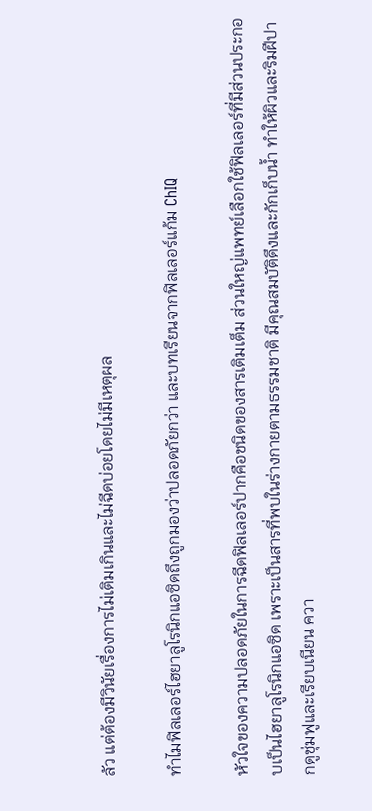ลัว แต่ต้องมีวินัยเรื่องการไม่เติมเกินและไม่ฉีดบ่อยโดยไม่มีเหตุผล

ทำไมฟิลเลอร์ไฮยาลูโรนิกแอซิดถึงถูกมองว่าปลอดภัยกว่า และบทเรียนจากฟิลเลอร์แก้ม ChIQ

หัวใจของความปลอดภัยในการฉีดฟิลเลอร์ปากคือชนิดของสารเติมเต็ม ส่วนใหญ่แพทย์เลือกใช้ฟิลเลอร์ที่มีส่วนประกอบเป็นไฮยาลูโรนิกแอซิด เพราะเป็นสารที่พบในร่างกายตามธรรมชาติ มีคุณสมบัติดึงและกักเก็บน้ำ ทำให้ผิวและริมฝีปากดูชุ่มฟูและเรียบเนียน ควา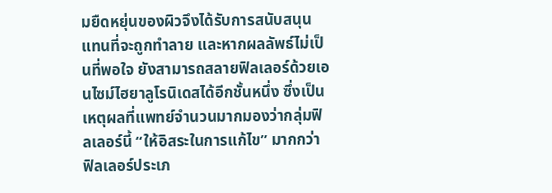มยืดหยุ่นของผิวจึงได้รับการสนับสนุนแทนที่จะถูกทำลาย และหากผลลัพธ์ไม่เป็นที่พอใจ ยังสามารถสลายฟิลเลอร์ด้วยเอนไซม์ไฮยาลูโรนิเดสได้อีกชั้นหนึ่ง ซึ่งเป็นเหตุผลที่แพทย์จำนวนมากมองว่ากลุ่มฟิลเลอร์นี้ “ให้อิสระในการแก้ไข” มากกว่าฟิลเลอร์ประเภ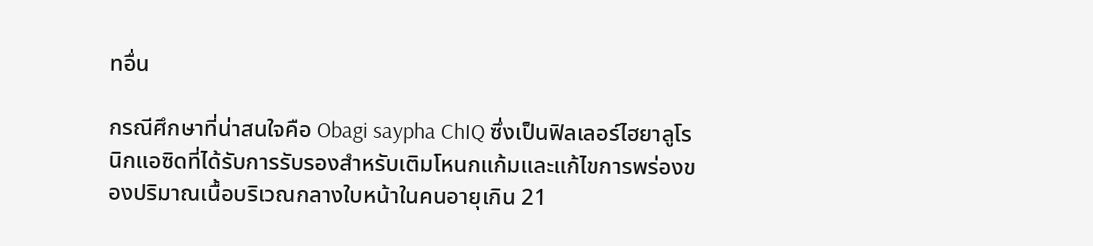ทอื่น

กรณีศึกษาที่น่าสนใจคือ Obagi saypha ChIQ ซึ่งเป็นฟิลเลอร์ไฮยาลูโรนิกแอซิดที่ได้รับการรับรองสำหรับเติมโหนกแก้มและแก้ไขการพร่องของปริมาณเนื้อบริเวณกลางใบหน้าในคนอายุเกิน 21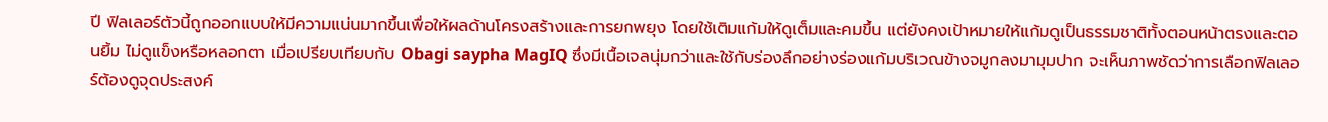ปี ฟิลเลอร์ตัวนี้ถูกออกแบบให้มีความแน่นมากขึ้นเพื่อให้ผลด้านโครงสร้างและการยกพยุง โดยใช้เติมแก้มให้ดูเต็มและคมขึ้น แต่ยังคงเป้าหมายให้แก้มดูเป็นธรรมชาติทั้งตอนหน้าตรงและตอนยิ้ม ไม่ดูแข็งหรือหลอกตา เมื่อเปรียบเทียบกับ Obagi saypha MagIQ ซึ่งมีเนื้อเจลนุ่มกว่าและใช้กับร่องลึกอย่างร่องแก้มบริเวณข้างจมูกลงมามุมปาก จะเห็นภาพชัดว่าการเลือกฟิลเลอร์ต้องดูจุดประสงค์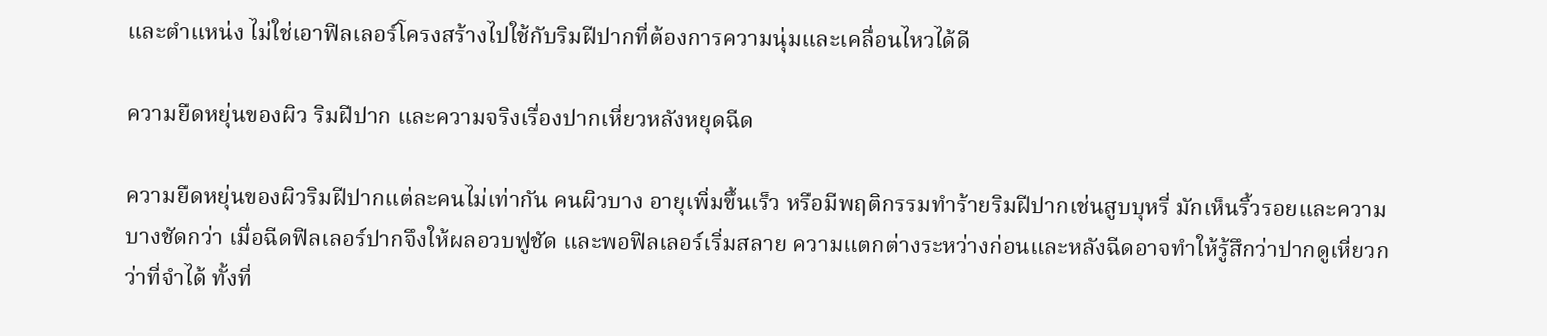และตำแหน่ง ไม่ใช่เอาฟิลเลอร์โครงสร้างไปใช้กับริมฝีปากที่ต้องการความนุ่มและเคลื่อนไหวได้ดี

ความยืดหยุ่นของผิว ริมฝีปาก และความจริงเรื่องปากเหี่ยวหลังหยุดฉีด

ความยืดหยุ่นของผิวริมฝีปากแต่ละคนไม่เท่ากัน คนผิวบาง อายุเพิ่มขึ้นเร็ว หรือมีพฤติกรรมทำร้ายริมฝีปากเช่นสูบบุหรี่ มักเห็นริ้วรอยและความบางชัดกว่า เมื่อฉีดฟิลเลอร์ปากจึงให้ผลอวบฟูชัด และพอฟิลเลอร์เริ่มสลาย ความแตกต่างระหว่างก่อนและหลังฉีดอาจทำให้รู้สึกว่าปากดูเหี่ยวกว่าที่จำได้ ทั้งที่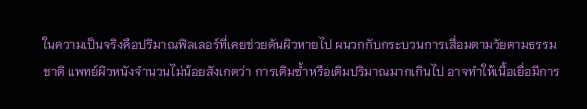ในความเป็นจริงคือปริมาณฟิลเลอร์ที่เคยช่วยดันผิวหายไป ผนวกกับกระบวนการเสื่อมตามวัยตามธรรมชาติ แพทย์ผิวหนังจำนวนไม่น้อยสังเกตว่า การเติมซ้ำหรือเติมปริมาณมากเกินไป อาจทำให้เนื้อเยื่อมีการ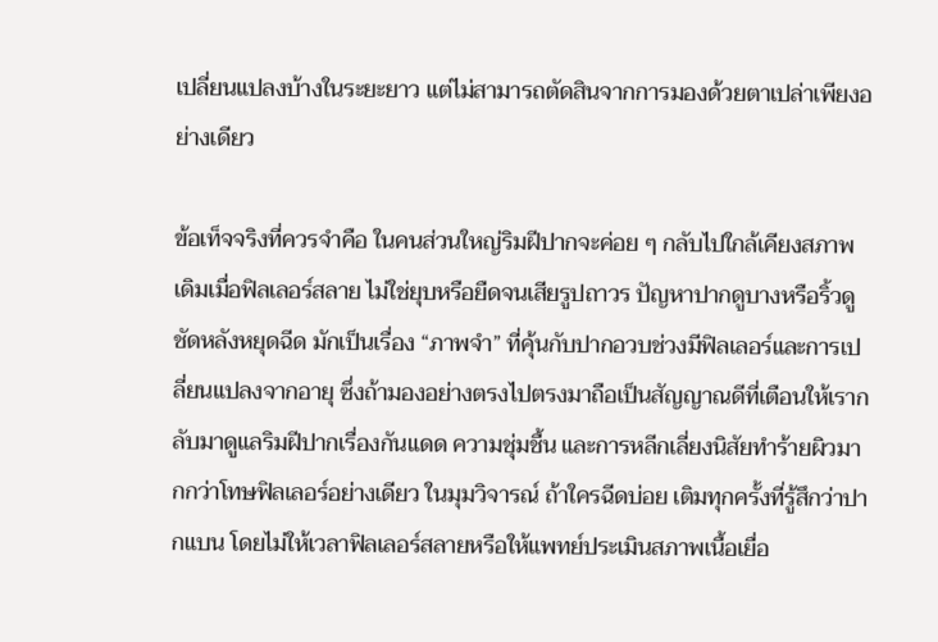เปลี่ยนแปลงบ้างในระยะยาว แต่ไม่สามารถตัดสินจากการมองด้วยตาเปล่าเพียงอย่างเดียว

ข้อเท็จจริงที่ควรจำคือ ในคนส่วนใหญ่ริมฝีปากจะค่อย ๆ กลับไปใกล้เคียงสภาพเดิมเมื่อฟิลเลอร์สลาย ไม่ใช่ยุบหรือยืดจนเสียรูปถาวร ปัญหาปากดูบางหรือริ้วดูชัดหลังหยุดฉีด มักเป็นเรื่อง “ภาพจำ” ที่คุ้นกับปากอวบช่วงมีฟิลเลอร์และการเปลี่ยนแปลงจากอายุ ซึ่งถ้ามองอย่างตรงไปตรงมาถือเป็นสัญญาณดีที่เตือนให้เรากลับมาดูแลริมฝีปากเรื่องกันแดด ความชุ่มชื้น และการหลีกเลี่ยงนิสัยทำร้ายผิวมากกว่าโทษฟิลเลอร์อย่างเดียว ในมุมวิจารณ์ ถ้าใครฉีดบ่อย เติมทุกครั้งที่รู้สึกว่าปากแบน โดยไม่ให้เวลาฟิลเลอร์สลายหรือให้แพทย์ประเมินสภาพเนื้อเยื่อ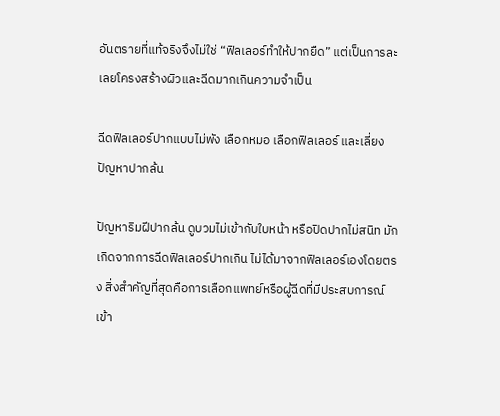อันตรายที่แท้จริงจึงไม่ใช่ “ฟิลเลอร์ทำให้ปากยืด” แต่เป็นการละเลยโครงสร้างผิวและฉีดมากเกินความจำเป็น

ฉีดฟิลเลอร์ปากแบบไม่พัง เลือกหมอ เลือกฟิลเลอร์ และเลี่ยงปัญหาปากล้น

ปัญหาริมฝีปากล้น ดูบวมไม่เข้ากับใบหน้า หรือปิดปากไม่สนิท มักเกิดจากการฉีดฟิลเลอร์ปากเกิน ไม่ได้มาจากฟิลเลอร์เองโดยตรง สิ่งสำคัญที่สุดคือการเลือกแพทย์หรือผู้ฉีดที่มีประสบการณ์ เข้า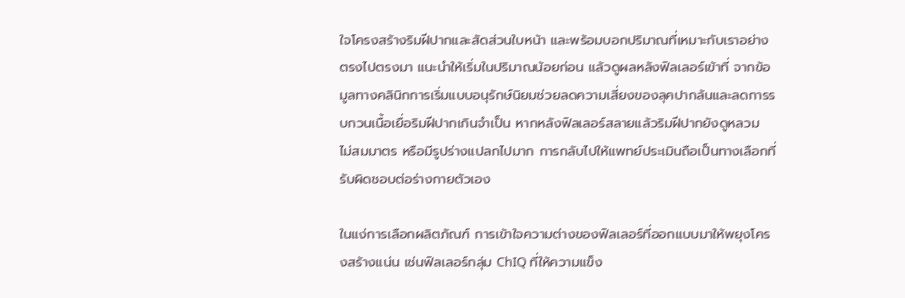ใจโครงสร้างริมฝีปากและสัดส่วนใบหน้า และพร้อมบอกปริมาณที่เหมาะกับเราอย่างตรงไปตรงมา แนะนำให้เริ่มในปริมาณน้อยก่อน แล้วดูผลหลังฟิลเลอร์เข้าที่ จากข้อมูลทางคลินิกการเริ่มแบบอนุรักษ์นิยมช่วยลดความเสี่ยงของลุคปากล้นและลดการรบกวนเนื้อเยื่อริมฝีปากเกินจำเป็น หากหลังฟิลเลอร์สลายแล้วริมฝีปากยังดูหลวม ไม่สมมาตร หรือมีรูปร่างแปลกไปมาก การกลับไปให้แพทย์ประเมินถือเป็นทางเลือกที่รับผิดชอบต่อร่างกายตัวเอง

ในแง่การเลือกผลิตภัณฑ์ การเข้าใจความต่างของฟิลเลอร์ที่ออกแบบมาให้พยุงโครงสร้างแน่น เช่นฟิลเลอร์กลุ่ม ChIQ ที่ให้ความแข็ง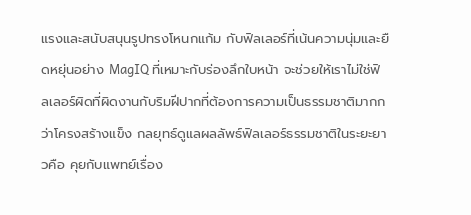แรงและสนับสนุนรูปทรงโหนกแก้ม กับฟิลเลอร์ที่เน้นความนุ่มและยืดหยุ่นอย่าง MagIQ ที่เหมาะกับร่องลึกใบหน้า จะช่วยให้เราไม่ใช่ฟิลเลอร์ผิดที่ผิดงานกับริมฝีปากที่ต้องการความเป็นธรรมชาติมากกว่าโครงสร้างแข็ง กลยุทธ์ดูแลผลลัพธ์ฟิลเลอร์ธรรมชาติในระยะยาวคือ คุยกับแพทย์เรื่อง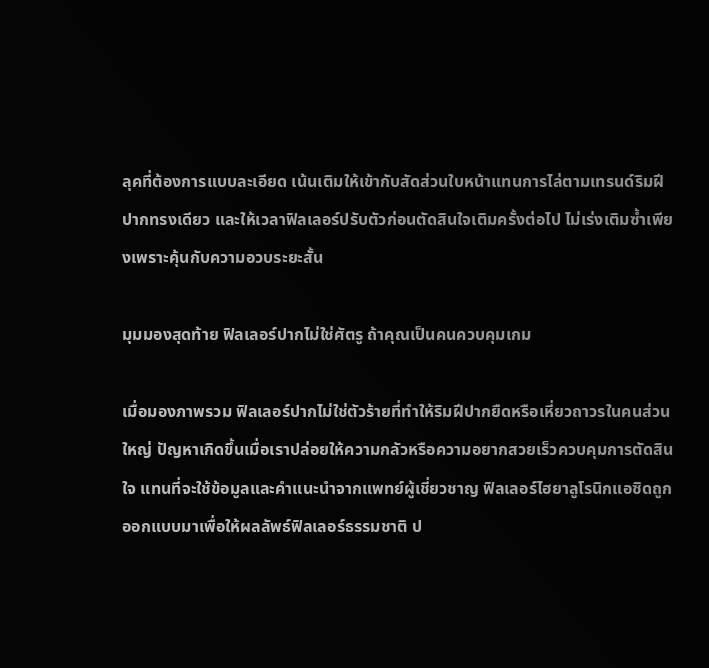ลุคที่ต้องการแบบละเอียด เน้นเติมให้เข้ากับสัดส่วนใบหน้าแทนการไล่ตามเทรนด์ริมฝีปากทรงเดียว และให้เวลาฟิลเลอร์ปรับตัวก่อนตัดสินใจเติมครั้งต่อไป ไม่เร่งเติมซ้ำเพียงเพราะคุ้นกับความอวบระยะสั้น

มุมมองสุดท้าย ฟิลเลอร์ปากไม่ใช่ศัตรู ถ้าคุณเป็นคนควบคุมเกม

เมื่อมองภาพรวม ฟิลเลอร์ปากไม่ใช่ตัวร้ายที่ทำให้ริมฝีปากยืดหรือเหี่ยวถาวรในคนส่วนใหญ่ ปัญหาเกิดขึ้นเมื่อเราปล่อยให้ความกลัวหรือความอยากสวยเร็วควบคุมการตัดสินใจ แทนที่จะใช้ข้อมูลและคำแนะนำจากแพทย์ผู้เชี่ยวชาญ ฟิลเลอร์ไฮยาลูโรนิกแอซิดถูกออกแบบมาเพื่อให้ผลลัพธ์ฟิลเลอร์ธรรมชาติ ป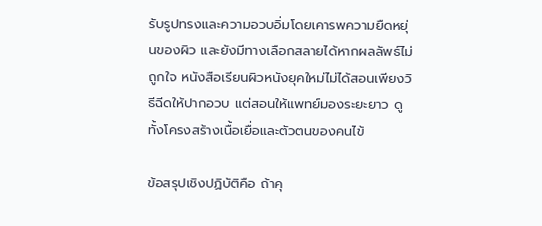รับรูปทรงและความอวบอิ่มโดยเคารพความยืดหยุ่นของผิว และยังมีทางเลือกสลายได้หากผลลัพธ์ไม่ถูกใจ หนังสือเรียนผิวหนังยุคใหม่ไม่ได้สอนเพียงวิธีฉีดให้ปากอวบ แต่สอนให้แพทย์มองระยะยาว ดูทั้งโครงสร้างเนื้อเยื่อและตัวตนของคนไข้

ข้อสรุปเชิงปฏิบัติคือ ถ้าคุ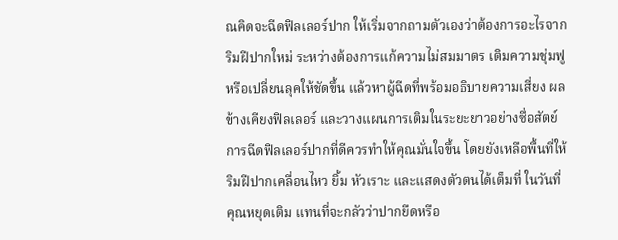ณคิดจะฉีดฟิลเลอร์ปาก ให้เริ่มจากถามตัวเองว่าต้องการอะไรจากริมฝีปากใหม่ ระหว่างต้องการแก้ความไม่สมมาตร เติมความชุ่มฟู หรือเปลี่ยนลุคให้ชัดขึ้น แล้วหาผู้ฉีดที่พร้อมอธิบายความเสี่ยง ผลข้างเคียงฟิลเลอร์ และวางแผนการเติมในระยะยาวอย่างซื่อสัตย์ การฉีดฟิลเลอร์ปากที่ดีควรทำให้คุณมั่นใจขึ้น โดยยังเหลือพื้นที่ให้ริมฝีปากเคลื่อนไหว ยิ้ม หัวเราะ และแสดงตัวตนได้เต็มที่ ในวันที่คุณหยุดเติม แทนที่จะกลัวว่าปากยืดหรือ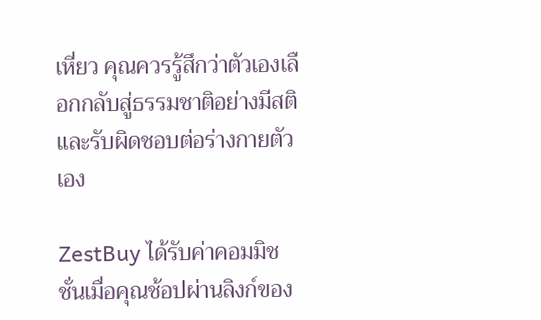เหี่ยว คุณควรรู้สึกว่าตัวเองเลือกกลับสู่ธรรมชาติอย่างมีสติและรับผิดชอบต่อร่างกายตัวเอง

ZestBuy ได้รับค่าคอมมิชชั่นเมื่อคุณช้อปผ่านลิงก์ของ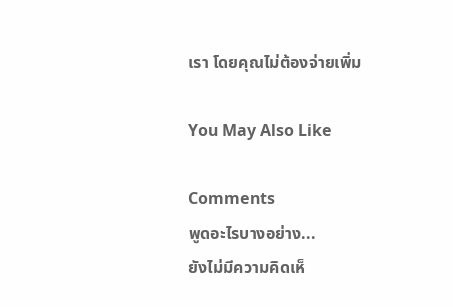เรา โดยคุณไม่ต้องจ่ายเพิ่ม

You May Also Like

Comments
พูดอะไรบางอย่าง...
ยังไม่มีความคิดเห็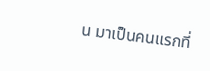น มาเป็นคนแรกที่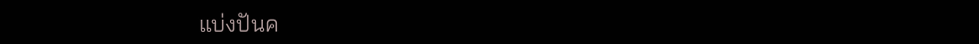แบ่งปันค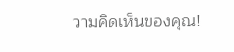วามคิดเห็นของคุณ!